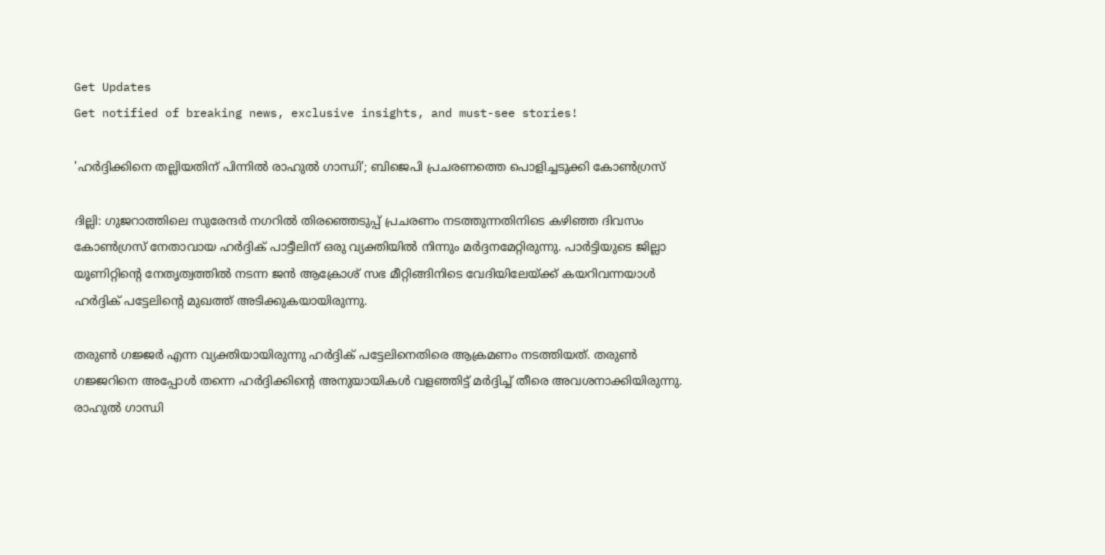Get Updates
Get notified of breaking news, exclusive insights, and must-see stories!

'ഹര്‍ദ്ദിക്കിനെ തല്ലിയതിന് പിന്നില്‍ രാഹുല്‍ ഗാന്ധി'; ബിജെപി പ്രചരണത്തെ പൊളിച്ചടുക്കി കോണ്‍ഗ്രസ്

ദില്ലി: ഗുജറാത്തിലെ സുരേന്ദര്‍ നഗറില്‍ തിരഞ്ഞെടുപ്പ് പ്രചരണം നടത്തുന്നതിനിടെ കഴിഞ്ഞ ദിവസം കോണ്‍ഗ്രസ് നേതാവായ ഹര്‍ദ്ദിക് പാട്ടീലിന് ഒരു വ്യക്തിയില്‍ നിന്നും മര്‍ദ്ദനമേറ്റിരുന്നു. പാര്‍ട്ടിയുടെ ജില്ലാ യൂണിറ്റിന്റെ നേതൃത്വത്തില്‍ നടന്ന ജന്‍ ആക്രോശ് സഭ മീറ്റിങ്ങിനിടെ വേദിയിലേയ്ക്ക് കയറിവന്നയാള്‍ ഹര്‍ദ്ദിക് പട്ടേലിന്‍റെ മുഖത്ത് അടിക്കുകയായിരുന്നു.

തരുണ്‍ ഗജ്ജര്‍ എന്ന വ്യക്തിയായിരുന്നു ഹര്‍ദ്ദിക് പട്ടേലിനെതിരെ ആക്രമണം നടത്തിയത്. തരുണ്‍ ഗജ്ജറിനെ അപ്പോൾ തന്നെ ഹര്‍ദ്ദിക്കിന്‍റെ അനുയായികൾ വളഞ്ഞിട്ട് മർദ്ദിച്ച് തീരെ അവശനാക്കിയിരുന്നു. രാഹുല്‍ ഗാന്ധി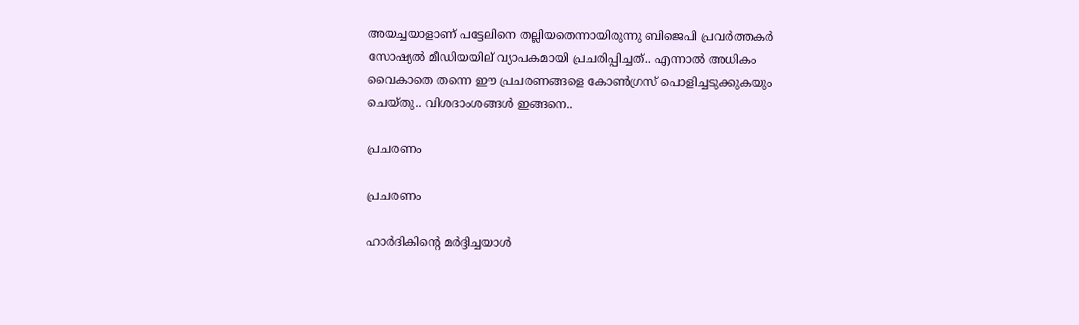അയച്ചയാളാണ് പട്ടേലിനെ തല്ലിയതെന്നായിരുന്നു ബിജെപി പ്രവര്‍ത്തകര്‍ സോഷ്യല്‍ മീഡിയയില് വ്യാപകമായി പ്രചരിപ്പിച്ചത്.. എന്നാല്‍ അധികം വൈകാതെ തന്നെ ഈ പ്രചരണങ്ങളെ കോണ്‍ഗ്രസ് പൊളിച്ചടുക്കുകയും ചെയ്തു.. വിശദാംശങ്ങള്‍ ഇങ്ങനെ..

പ്രചരണം

പ്രചരണം

ഹാർദികിന്റെ മര്‍ദ്ദിച്ചയാള്‍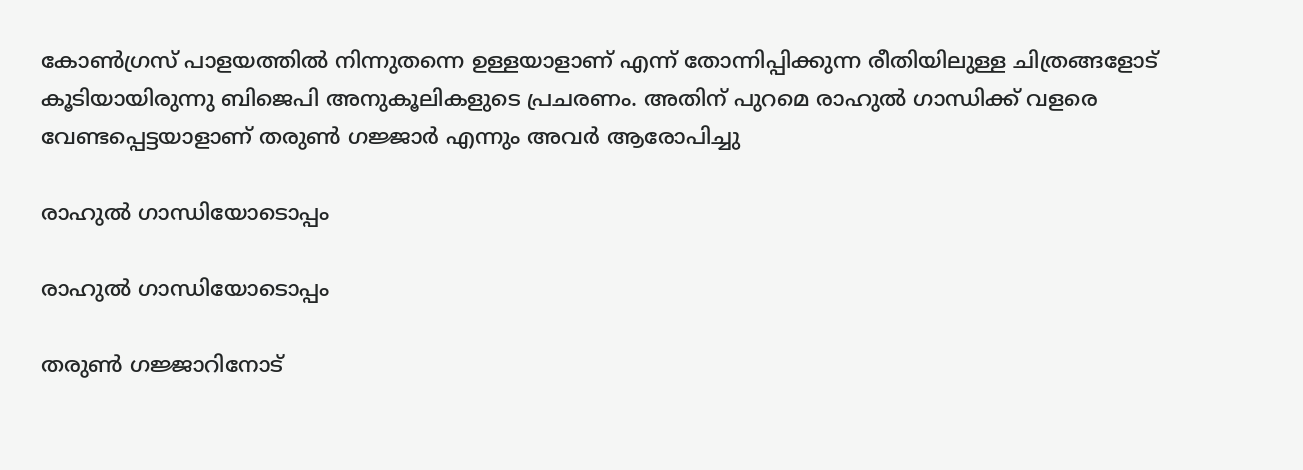കോൺഗ്രസ് പാളയത്തിൽ നിന്നുതന്നെ ഉള്ളയാളാണ് എന്ന് തോന്നിപ്പിക്കുന്ന രീതിയിലുള്ള ചിത്രങ്ങളോട് കൂടിയായിരുന്നു ബിജെപി അനുകൂലികളുടെ പ്രചരണം. അതിന് പുറമെ രാഹുൽ ഗാന്ധിക്ക് വളരെ വേണ്ടപ്പെട്ടയാളാണ് തരുൺ ഗജ്ജാർ എന്നും അവർ ആരോപിച്ചു

രാഹുല്‍ ഗാന്ധിയോടൊപ്പം

രാഹുല്‍ ഗാന്ധിയോടൊപ്പം

തരുൺ ഗജ്ജാറിനോട്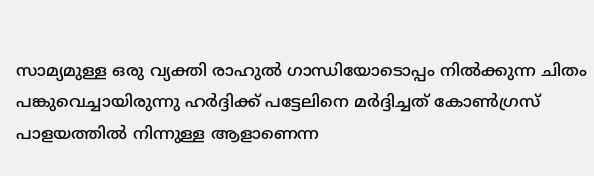സാമ്യമുള്ള ഒരു വ്യക്തി രാഹുല്‍ ഗാന്ധിയോടൊപ്പം നില്‍ക്കുന്ന ചിതം പങ്കുവെച്ചായിരുന്നു ഹര്‍ദ്ദിക്ക് പട്ടേലിനെ മര്‍ദ്ദിച്ചത് കോണ്‍ഗ്രസ് പാളയത്തില്‍ നിന്നുള്ള ആളാണെന്ന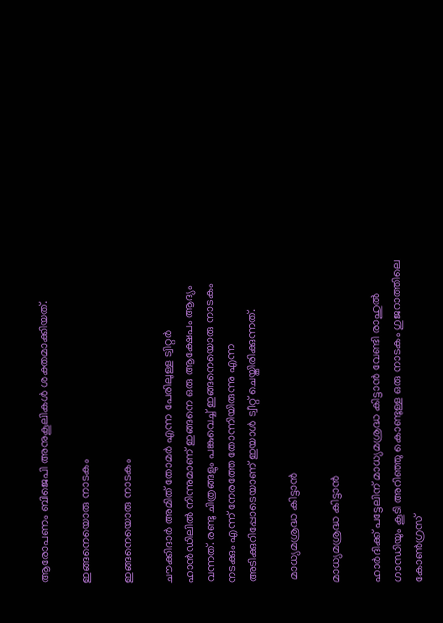ആരോപണം ബിജെപി അനുകൂലികള്‍ ശക്തമാക്കിയത്.

ഇങ്ങനെയൊരു നാടകം

ഇങ്ങനെയൊരു നാടകം

ചൗക്കിദാർ അമിത് തോമർ എന്ന പേരിലുള്ള ട്വിറ്റർ ഹാൻഡിലിൽ നിന്നുമാണ് ഇങ്ങനെ ഒരു ആക്ഷേപം ആദ്യം വന്നത്. രണ്ടു ചിത്രങ്ങളും പങ്കുവെച്ച് ഇങ്ങനെയൊരു നാടകം നടക്കും എന്ന് നേരത്തേ തോന്നിയിരുന്നു എന്ന അടിക്കുറിപ്പോടെയാണ് ഇയാള്‍ ട്വീറ്റ് ചെയ്തിരിക്കുന്നത്.

 മാധ്യമശ്രദ്ധ കിട്ടാൻ

മാധ്യമശ്രദ്ധ കിട്ടാൻ

ഹാർദിക്ക് പട്ടേലിന് മാധ്യമശ്രദ്ധ കിട്ടാൻ വേണ്ടി രാഹുൽ ഗാന്ധിയും കൂടി അറിഞ്ഞു കൊണ്ടുള്ള ഒരു നാടകം ഗുജറാത്തിലെ കോണ്‍ഗ്രസ്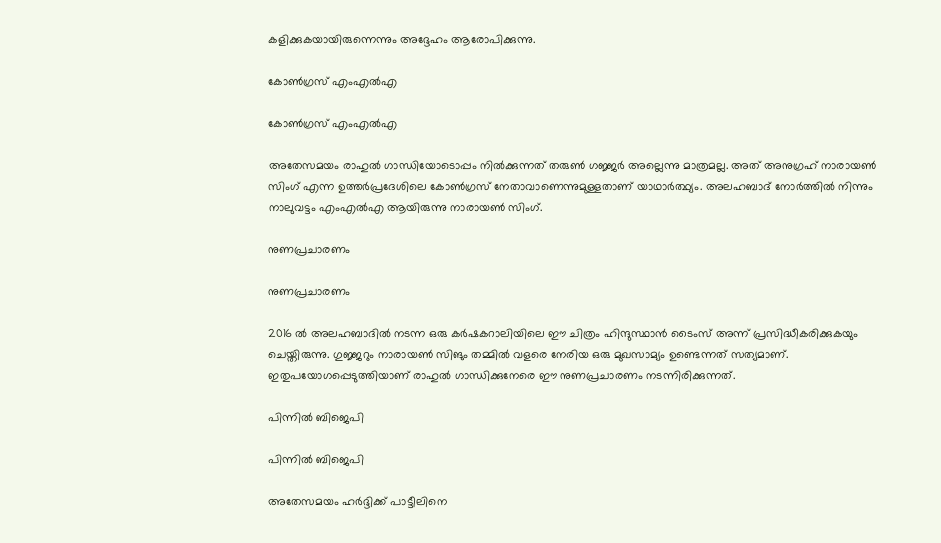കളിക്കുകയായിരുന്നെന്നും അദ്ദേഹം ആരോപിക്കുന്നു.

കോണ്‍ഗ്രസ് എംഎല്‍എ

കോണ്‍ഗ്രസ് എംഎല്‍എ

അതേസമയം രാഹുല്‍ ഗാന്ധിയോടൊപ്പം നില്‍ക്കുന്നത് തരുൺ ഗജ്ജർ അല്ലെന്നു മാത്രമല്ല. അത് അനുഗ്രഹ് നാരായൺ സിംഗ് എന്ന ഉത്തർപ്രദേശിലെ കോൺഗ്രസ് നേതാവാണെന്നുമുള്ളതാണ് യാഥാര്‍ത്ഥ്യം. അലഹബാദ് നോർത്തിൽ നിന്നും നാലുവട്ടം എംഎല്‍എ ആയിരുന്നു നാരായൺ സിംഗ്.

നുണപ്രചാരണം

നുണപ്രചാരണം

2016 ൽ അലഹബാദിൽ നടന്ന ഒരു കർഷകറാലിയിലെ ഈ ചിത്രം ഹിന്ദുസ്ഥാന്‍ ടൈംസ് അന്ന് പ്രസിദ്ധീകരിക്കുകയും ചെയ്തിരുന്നു. ഗുജ്ജറും നാരായണ്‍ സിങും തമ്മിൽ വളരെ നേരിയ ഒരു മുഖസാമ്യം ഉണ്ടെന്നത് സത്യമാണ്. ഇതുപയോഗപ്പെടുത്തിയാണ് രാഹുൽ ഗാന്ധിക്കുനേരെ ഈ നുണപ്രചാരണം നടന്നിരിക്കുന്നത്.

പിന്നില്‍ ബിജെപി

പിന്നില്‍ ബിജെപി

അതേസമയം ഹര്‍ദ്ദിക്ക് പാട്ടീലിനെ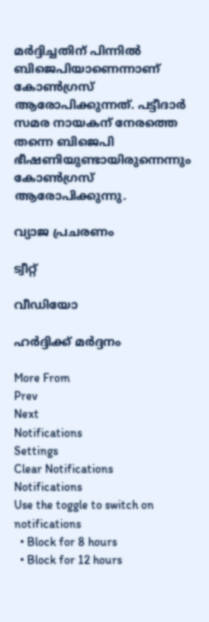മര്‍ദ്ദിച്ചതിന് പിന്നില്‍ ബിജെപിയാണെന്നാണ് കോണ്‍ഗ്രസ് ആരോപിക്കുന്നത്. പട്ടീദാര്‍ സമര നായകന് നേരത്തെ തന്നെ ബിജെപി ഭീഷണിയുണ്ടായിരുന്നെന്നും കോണ്‍ഗ്രസ് ആരോപിക്കുന്നു.

വ്യാജ പ്രചരണം

ട്വീറ്റ്

വീഡിയോ

ഹര്‍ദ്ദിക്ക് മര്‍ദ്ദനം

More From
Prev
Next
Notifications
Settings
Clear Notifications
Notifications
Use the toggle to switch on notifications
  • Block for 8 hours
  • Block for 12 hours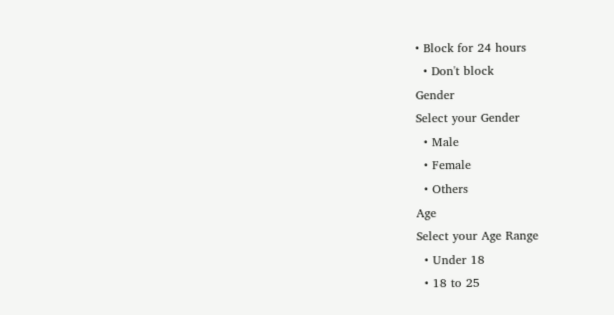• Block for 24 hours
  • Don't block
Gender
Select your Gender
  • Male
  • Female
  • Others
Age
Select your Age Range
  • Under 18
  • 18 to 25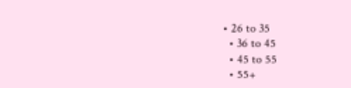• 26 to 35
  • 36 to 45
  • 45 to 55
  • 55+